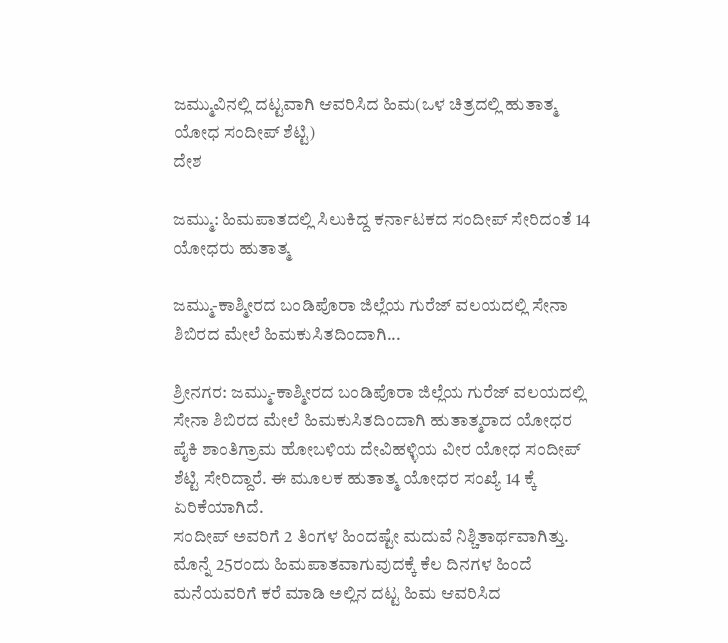ಜಮ್ಮುವಿನಲ್ಲಿ ದಟ್ಟವಾಗಿ ಆವರಿಸಿದ ಹಿಮ(ಒಳ ಚಿತ್ರದಲ್ಲಿ ಹುತಾತ್ಮ ಯೋಧ ಸಂದೀಪ್ ಶೆಟ್ಟಿ)
ದೇಶ

ಜಮ್ಮು: ಹಿಮಪಾತದಲ್ಲಿ ಸಿಲುಕಿದ್ದ ಕರ್ನಾಟಕದ ಸಂದೀಪ್ ಸೇರಿದಂತೆ 14 ಯೋಧರು ಹುತಾತ್ಮ

ಜಮ್ಮು-ಕಾಶ್ಮೀರದ ಬಂಡಿಪೊರಾ ಜಿಲ್ಲೆಯ ಗುರೆಜ್ ವಲಯದಲ್ಲಿ ಸೇನಾ ಶಿಬಿರದ ಮೇಲೆ ಹಿಮಕುಸಿತದಿಂದಾಗಿ...

ಶ್ರೀನಗರ: ಜಮ್ಮು-ಕಾಶ್ಮೀರದ ಬಂಡಿಪೊರಾ ಜಿಲ್ಲೆಯ ಗುರೆಜ್ ವಲಯದಲ್ಲಿ ಸೇನಾ ಶಿಬಿರದ ಮೇಲೆ ಹಿಮಕುಸಿತದಿಂದಾಗಿ ಹುತಾತ್ಮರಾದ ಯೋಧರ ಪೈಕಿ ಶಾಂತಿಗ್ರಾಮ ಹೋಬಳಿಯ ದೇವಿಹಳ್ಳಿಯ ವೀರ ಯೋಧ ಸಂದೀಪ್ ಶೆಟ್ಟಿ ಸೇರಿದ್ದಾರೆ. ಈ ಮೂಲಕ ಹುತಾತ್ಮ ಯೋಧರ ಸಂಖ್ಯೆ 14 ಕ್ಕೆ ಏರಿಕೆಯಾಗಿದೆ.
ಸಂದೀಪ್ ಅವರಿಗೆ 2 ತಿಂಗಳ ಹಿಂದಷ್ಟೇ ಮದುವೆ ನಿಶ್ಚಿತಾರ್ಥವಾಗಿತ್ತು. ಮೊನ್ನೆ 25ರಂದು ಹಿಮಪಾತವಾಗುವುದಕ್ಕೆ ಕೆಲ ದಿನಗಳ ಹಿಂದೆ ಮನೆಯವರಿಗೆ ಕರೆ ಮಾಡಿ ಅಲ್ಲಿನ ದಟ್ಟ ಹಿಮ ಆವರಿಸಿದ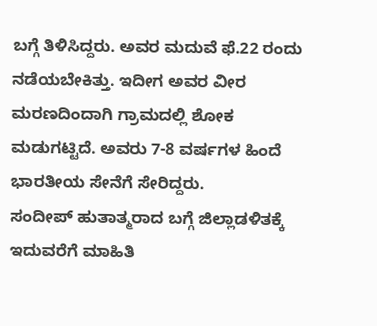ಬಗ್ಗೆ ತಿಳಿಸಿದ್ದರು. ಅವರ ಮದುವೆ ಫೆ.22 ರಂದು ನಡೆಯಬೇಕಿತ್ತು. ಇದೀಗ ಅವರ ವೀರ ಮರಣದಿಂದಾಗಿ ಗ್ರಾಮದಲ್ಲಿ ಶೋಕ ಮಡುಗಟ್ಟಿದೆ. ಅವರು 7-8 ವರ್ಷಗಳ ಹಿಂದೆ ಭಾರತೀಯ ಸೇನೆಗೆ ಸೇರಿದ್ದರು.
ಸಂದೀಪ್ ಹುತಾತ್ಮರಾದ ಬಗ್ಗೆ ಜಿಲ್ಲಾಡಳಿತಕ್ಕೆ ಇದುವರೆಗೆ ಮಾಹಿತಿ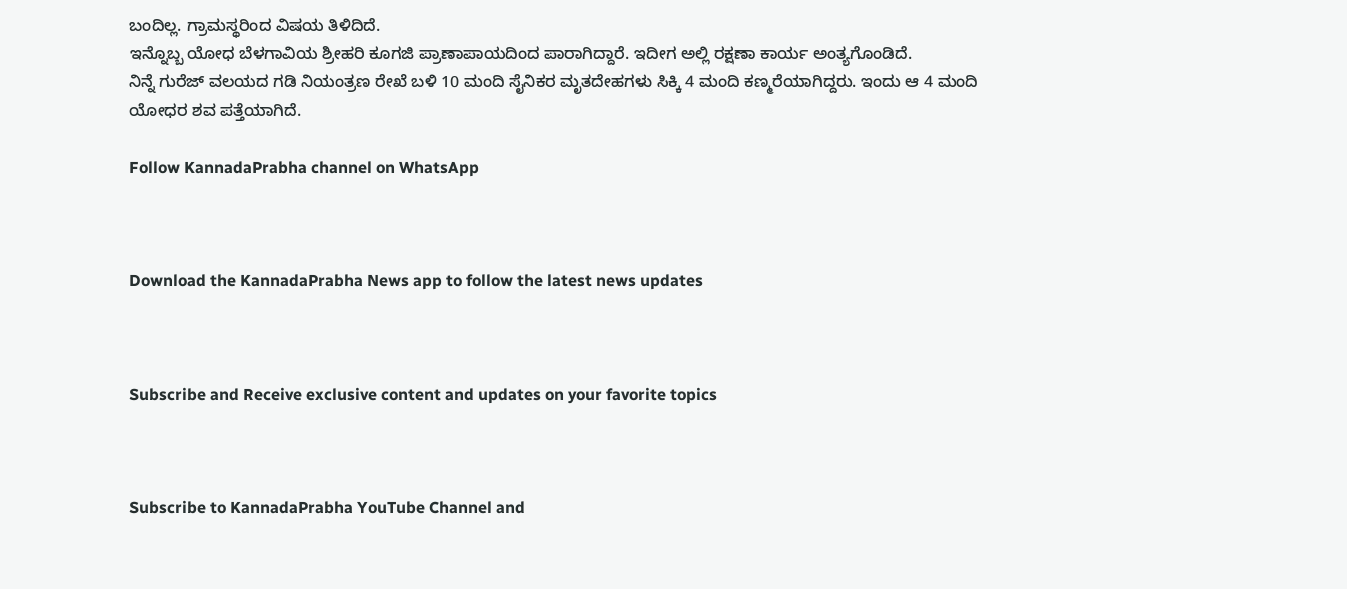ಬಂದಿಲ್ಲ. ಗ್ರಾಮಸ್ಥರಿಂದ ವಿಷಯ ತಿಳಿದಿದೆ.
ಇನ್ನೊಬ್ಬ ಯೋಧ ಬೆಳಗಾವಿಯ ಶ್ರೀಹರಿ ಕೂಗಜಿ ಪ್ರಾಣಾಪಾಯದಿಂದ ಪಾರಾಗಿದ್ದಾರೆ. ಇದೀಗ ಅಲ್ಲಿ ರಕ್ಷಣಾ ಕಾರ್ಯ ಅಂತ್ಯಗೊಂಡಿದೆ.
ನಿನ್ನೆ ಗುರೆಜ್ ವಲಯದ ಗಡಿ ನಿಯಂತ್ರಣ ರೇಖೆ ಬಳಿ 10 ಮಂದಿ ಸೈನಿಕರ ಮೃತದೇಹಗಳು ಸಿಕ್ಕಿ 4 ಮಂದಿ ಕಣ್ಮರೆಯಾಗಿದ್ದರು. ಇಂದು ಆ 4 ಮಂದಿ ಯೋಧರ ಶವ ಪತ್ತೆಯಾಗಿದೆ.

Follow KannadaPrabha channel on WhatsApp



Download the KannadaPrabha News app to follow the latest news updates



Subscribe and Receive exclusive content and updates on your favorite topics



Subscribe to KannadaPrabha YouTube Channel and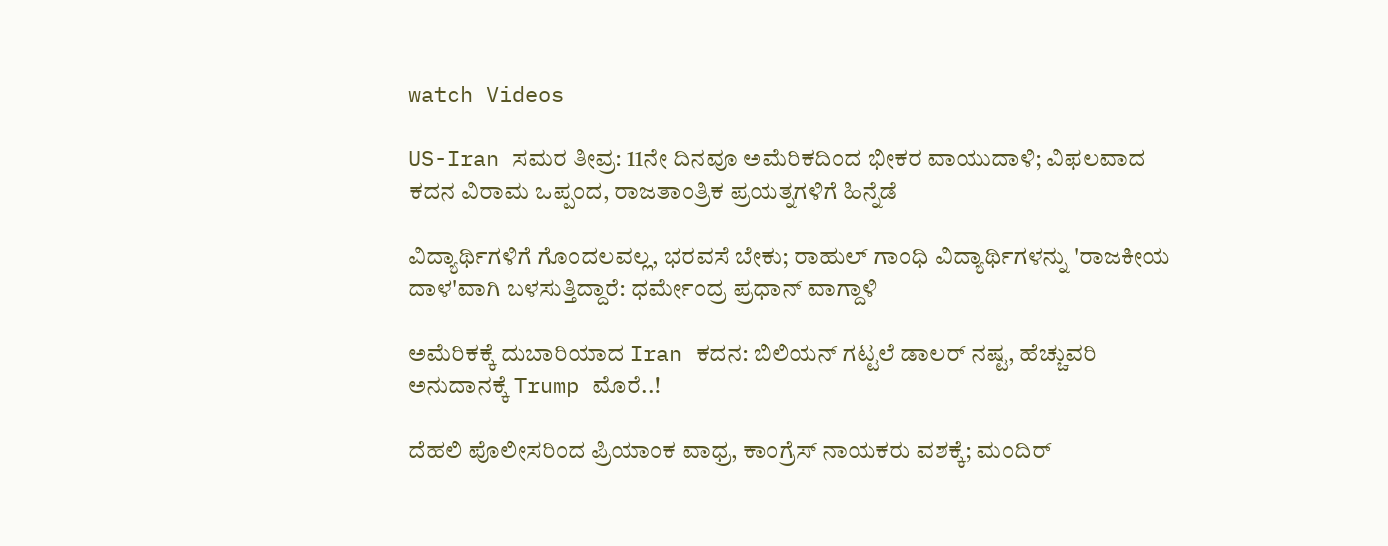watch Videos

US-Iran ಸಮರ ತೀವ್ರ: 11ನೇ ದಿನವೂ ಅಮೆರಿಕದಿಂದ ಭೀಕರ ವಾಯುದಾಳಿ; ವಿಫಲವಾದ ಕದನ ವಿರಾಮ ಒಪ್ಪಂದ, ರಾಜತಾಂತ್ರಿಕ ಪ್ರಯತ್ನಗಳಿಗೆ ಹಿನ್ನೆಡೆ

ವಿದ್ಯಾರ್ಥಿಗಳಿಗೆ ಗೊಂದಲವಲ್ಲ, ಭರವಸೆ ಬೇಕು; ರಾಹುಲ್ ಗಾಂಧಿ ವಿದ್ಯಾರ್ಥಿಗಳನ್ನು 'ರಾಜಕೀಯ ದಾಳ'ವಾಗಿ ಬಳಸುತ್ತಿದ್ದಾರೆ: ಧರ್ಮೇಂದ್ರ ಪ್ರಧಾನ್ ವಾಗ್ದಾಳಿ

ಅಮೆರಿಕಕ್ಕೆ ದುಬಾರಿಯಾದ Iran ಕದನ: ಬಿಲಿಯನ್ ಗಟ್ಟಲೆ ಡಾಲರ್ ನಷ್ಟ, ಹೆಚ್ಚುವರಿ ಅನುದಾನಕ್ಕೆ Trump ಮೊರೆ..!

ದೆಹಲಿ ಪೊಲೀಸರಿಂದ ಪ್ರಿಯಾಂಕ ವಾಧ್ರ, ಕಾಂಗ್ರೆಸ್ ನಾಯಕರು ವಶಕ್ಕೆ; ಮಂದಿರ್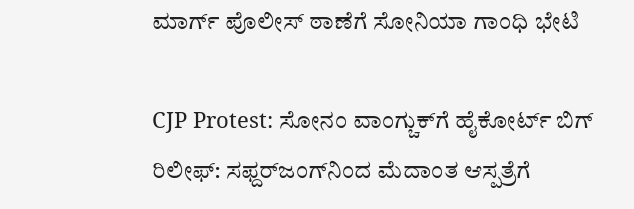ಮಾರ್ಗ್ ಪೊಲೀಸ್ ಠಾಣೆಗೆ ಸೋನಿಯಾ ಗಾಂಧಿ ಭೇಟಿ

CJP Protest: ಸೋನಂ ವಾಂಗ್ಚುಕ್‌ಗೆ ಹೈಕೋರ್ಟ್ ಬಿಗ್ ರಿಲೀಫ್: ಸಫ್ದರ್‌ಜಂಗ್‌ನಿಂದ ಮೆದಾಂತ ಆಸ್ಪತ್ರೆಗೆ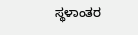ಸ್ಥಳಾಂತರ